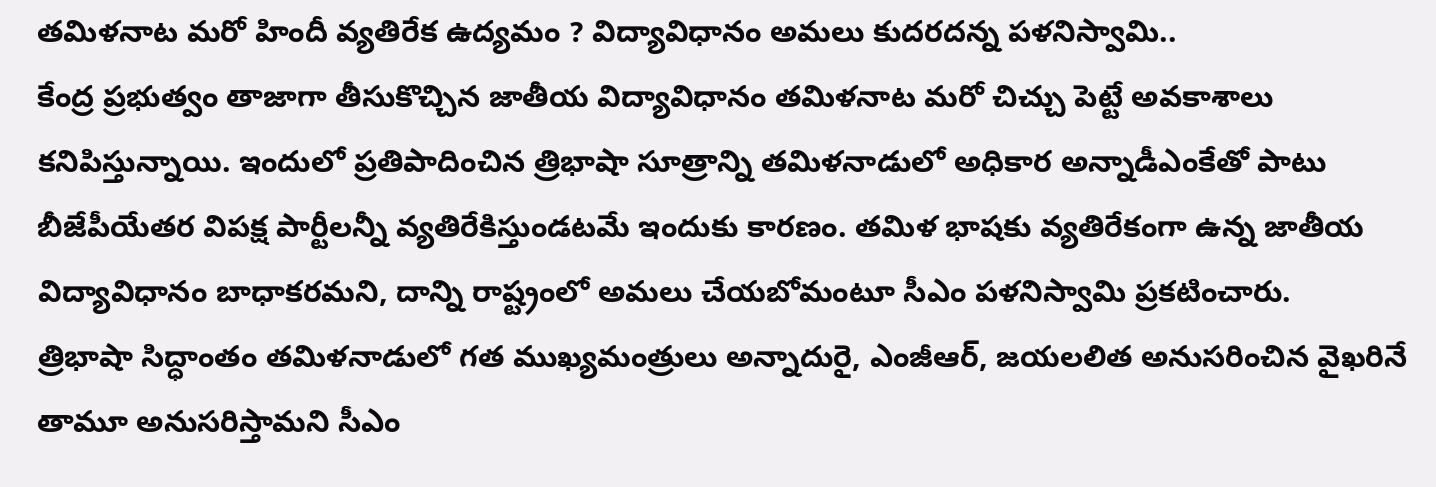తమిళనాట మరో హిందీ వ్యతిరేక ఉద్యమం ? విద్యావిధానం అమలు కుదరదన్న పళనిస్వామి..
కేంద్ర ప్రభుత్వం తాజాగా తీసుకొచ్చిన జాతీయ విద్యావిధానం తమిళనాట మరో చిచ్చు పెట్టే అవకాశాలు కనిపిస్తున్నాయి. ఇందులో ప్రతిపాదించిన త్రిభాషా సూత్రాన్ని తమిళనాడులో అధికార అన్నాడీఎంకేతో పాటు బీజేపీయేతర విపక్ష పార్టీలన్నీ వ్యతిరేకిస్తుండటమే ఇందుకు కారణం. తమిళ భాషకు వ్యతిరేకంగా ఉన్న జాతీయ విద్యావిధానం బాధాకరమని, దాన్ని రాష్ట్రంలో అమలు చేయబోమంటూ సీఎం పళనిస్వామి ప్రకటించారు.
త్రిభాషా సిద్ధాంతం తమిళనాడులో గత ముఖ్యమంత్రులు అన్నాదురై, ఎంజీఆర్, జయలలిత అనుసరించిన వైఖరినే తామూ అనుసరిస్తామని సీఎం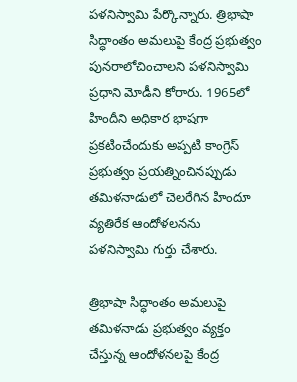పళనిస్వామి పేర్కొన్నారు. త్రిభాషా సిద్ధాంతం అమలుపై కేంద్ర ప్రభుత్వం పునరాలోచించాలని పళనిస్వామి ప్రధాని మోడీని కోరారు. 1965లో హిందీని అధికార భాషగా ప్రకటించేందుకు అప్పటి కాంగ్రెస్ ప్రభుత్వం ప్రయత్నించినప్పుడు తమిళనాడులో చెలరేగిన హిందూ వ్యతిరేక ఆందోళలనను పళనిస్వామి గుర్తు చేశారు.

త్రిభాషా సిద్ధాంతం అమలుపై తమిళనాడు ప్రభుత్వం వ్యక్తం చేస్తున్న ఆందోళనలపై కేంద్ర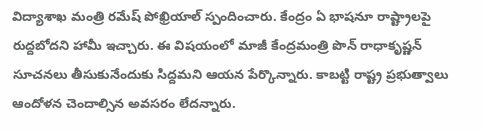విద్యాశాఖ మంత్రి రమేష్ పోఖ్రియాల్ స్పందించారు. కేంద్రం ఏ భాషనూ రాష్ట్రాలపై రుద్దబోదని హామీ ఇచ్చారు. ఈ విషయంలో మాజీ కేంద్రమంత్రి పొన్ రాధాకృష్ణన్ సూచనలు తీసుకునేందుకు సిద్దమని ఆయన పేర్కొన్నారు. కాబట్టి రాష్ట్ర ప్రభుత్వాలు ఆందోళన చెందాల్సిన అవసరం లేదన్నారు.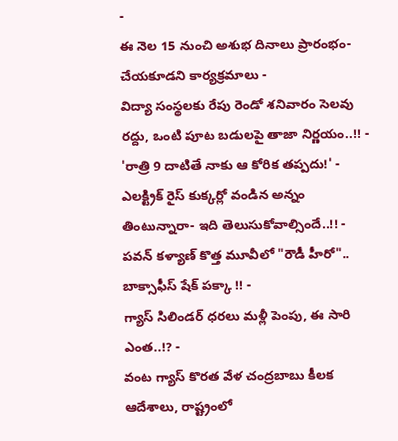-
ఈ నెల 15 నుంచి అశుభ దినాలు ప్రారంభం- చేయకూడని కార్యక్రమాలు -
విద్యా సంస్థలకు రేపు రెండో శనివారం సెలవు రద్దు, ఒంటి పూట బడులపై తాజా నిర్ణయం..!! -
'రాత్రి 9 దాటితే నాకు ఆ కోరిక తప్పదు!' -
ఎలక్ట్రిక్ రైస్ కుక్కర్లో వండిన అన్నం తింటున్నారా- ఇది తెలుసుకోవాల్సిందే..!! -
పవన్ కళ్యాణ్ కొత్త మూవీలో "రౌడీ హీరో".. బాక్సాఫీస్ షేక్ పక్కా !! -
గ్యాస్ సిలిండర్ ధరలు మళ్లీ పెంపు, ఈ సారి ఎంత..!? -
వంట గ్యాస్ కొరత వేళ చంద్రబాబు కీలక ఆదేశాలు, రాష్ట్రంలో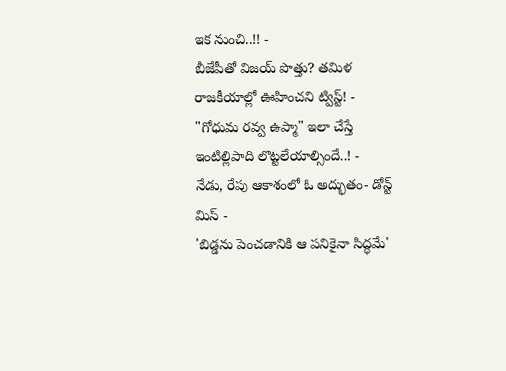ఇక నుంచి..!! -
బీజేపీతో విజయ్ పొత్తు? తమిళ రాజకీయాల్లో ఊహించని ట్విస్ట్! -
"గోధుమ రవ్వ ఉప్మా" ఇలా చేస్తే ఇంటిల్లిపాది లొట్టలేయాల్సిందే..! -
నేడు, రేపు ఆకాశంలో ఓ అద్భుతం- డోన్ట్ మిస్ -
'బిడ్డను పెంచడానికి ఆ పనికైనా సిద్ధమే'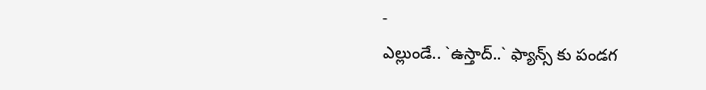-
ఎల్లుండే.. `ఉస్తాద్..` ఫ్యాన్స్ కు పండగ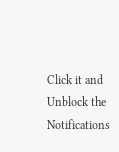Click it and Unblock the Notifications